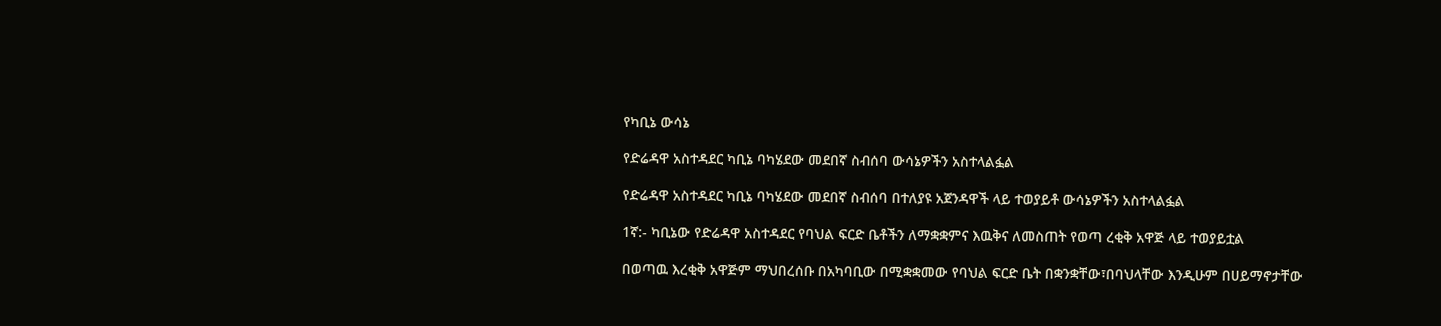የካቢኔ ውሳኔ

የድሬዳዋ አስተዳደር ካቢኔ ባካሄደው መደበኛ ስብሰባ ውሳኔዎችን አስተላልፏል

የድሬዳዋ አስተዳደር ካቢኔ ባካሄደው መደበኛ ስብሰባ በተለያዩ አጀንዳዋች ላይ ተወያይቶ ውሳኔዎችን አስተላልፏል

1ኛ:- ካቢኔው የድሬዳዋ አስተዳደር የባህል ፍርድ ቤቶችን ለማቋቋምና እዉቅና ለመስጠት የወጣ ረቂቅ አዋጅ ላይ ተወያይቷል

በወጣዉ እረቂቅ አዋጅም ማህበረሰቡ በአካባቢው በሚቋቋመው የባህል ፍርድ ቤት በቋንቋቸው፣በባህላቸው እንዲሁም በሀይማኖታቸው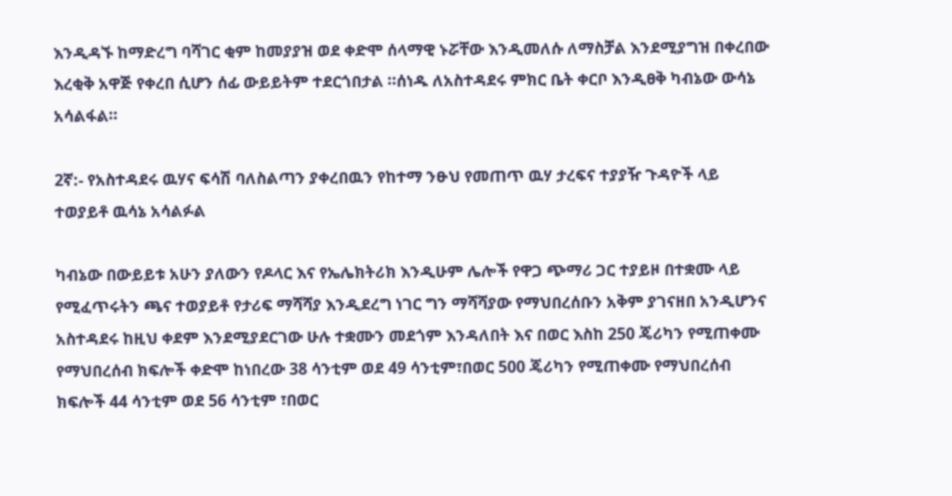እንዲዳኙ ከማድረግ ባሻገር ቂም ከመያያዝ ወደ ቀድሞ ሰላማዊ ኑሯቸው እንዲመለሱ ለማስቻል እንደሚያግዝ በቀረበው እረቂቅ አዋጅ የቀረበ ሲሆን ሰፊ ውይይትም ተደርጎበታል ።ሰነዱ ለአስተዳደሩ ምክር ቤት ቀርቦ እንዲፀቅ ካብኔው ውሳኔ አሳልፋል።

2ኛ:- የአስተዳደሩ ዉሃና ፍሳሽ ባለስልጣን ያቀረበዉን የከተማ ንፁህ የመጠጥ ዉሃ ታረፍና ተያያዥ ጉዳዮች ላይ ተወያይቶ ዉሳኔ አሳልፉል

ካብኔው በውይይቱ አሁን ያለውን የዶላር እና የኤሌክትሪክ እንዲሁም ሌሎች የዋጋ ጭማሪ ጋር ተያይዞ በተቋሙ ላይ የሚፈጥሩትን ጫና ተወያይቶ የታሪፍ ማሻሻያ እንዲደረግ ነገር ግን ማሻሻያው የማህበረሰቡን አቅም ያገናዘበ አንዲሆንና አስተዳደሩ ከዚህ ቀደም እንደሚያደርገው ሁሉ ተቋሙን መደጎም እንዳለበት እና በወር እስከ 250 ጄሪካን የሚጠቀሙ የማህበረሰብ ክፍሎች ቀድሞ ከነበረው 38 ሳንቲም ወደ 49 ሳንቲም፣በወር 500 ጄሪካን የሚጠቀሙ የማህበረሰብ ክፍሎች 44 ሳንቲም ወደ 56 ሳንቲም ፣በወር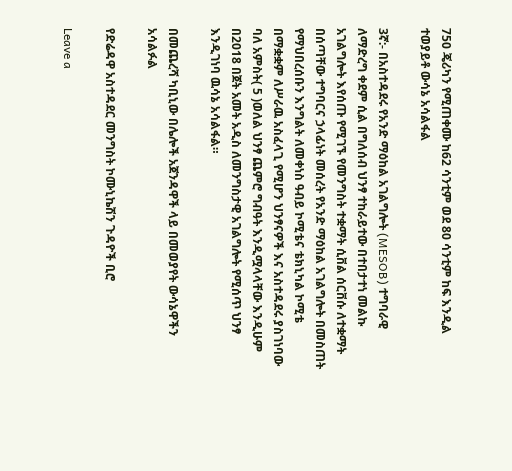750 ጄሪካን የሚጠቀሙ ከ62 ሳንቲም ወደ 80 ሳንቲም ከፍ እንዲል ተወያይቶ ውሳኔ አሳልፋል

3ኛ:- በአስተዳደሩ የአንድ ማዕከል አገልግሎት (MESOB) ተግባራዊ ለማድረግ ቀደም ሲል በግለሰብ ህንፃ ተከራይተው በተበታተነ መልኩ አገልግሎት እየሰጡ የሚገኙ የመንግስት ተቋማት ሲቨል ሰርቨሱ ለተቋማት በሰጣቸው ተግባርና ኃላፊነት መሰረት የአንድ ማዕከል አገልግሎት በመስጠት የማህበረሰቡን እንግልት ለመቀነስ ዓብይ ኮሚቴና ቴክኒካል ኮሚቴ በማቋቋም ለሥራዉ አስፈላጊ የሚሆን ህንፃናዎች እና አስተዳደሩ ያስገነባው ባለ አምስት( 5 )ወለል ህንፃ ጨምሮ ግብዓት እንዲሟላላቸው እንዲሁም በ2018 በጀት አመት አዲስ ለመንግስታዊ አገልግሎት የሚሰጥ ህንፃ እንዲገነባ ዉሳኔ አሳልፋል።

በመጨረሻ ካቢኒው በሌሎች አጀንዳዋች ላይ በመወያየት ውሳኔዋችን አሳልፉል

የድሬዳዋ አስተዳደር መንግስት ኮሙኒኬሽን ጉዳዮች ቢሮ

Leave a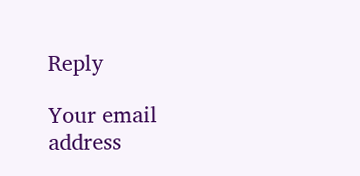Reply

Your email address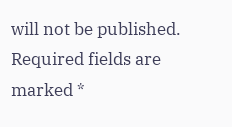will not be published. Required fields are marked *